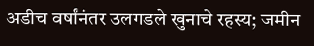अडीच वर्षांनंतर उलगडले खुनाचे रहस्य; जमीन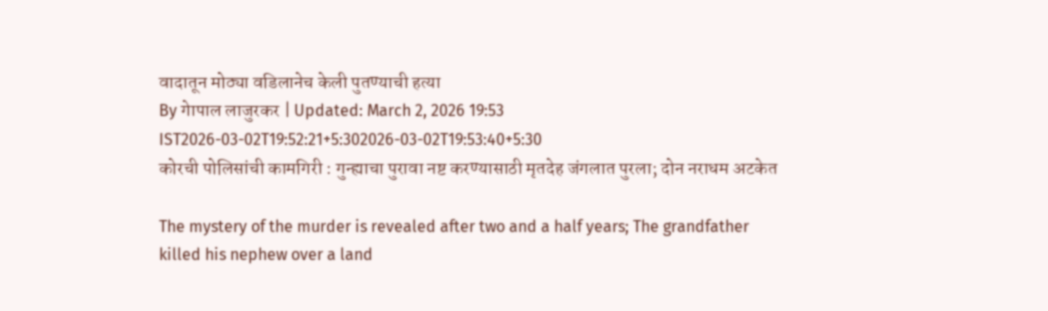वादातून मोठ्या वडिलानेच केली पुतण्याची हत्या
By गेापाल लाजुरकर | Updated: March 2, 2026 19:53 IST2026-03-02T19:52:21+5:302026-03-02T19:53:40+5:30
कोरची पोलिसांची कामगिरी : गुन्ह्याचा पुरावा नष्ट करण्यासाठी मृतदेह जंगलात पुरला; दोन नराधम अटकेत

The mystery of the murder is revealed after two and a half years; The grandfather killed his nephew over a land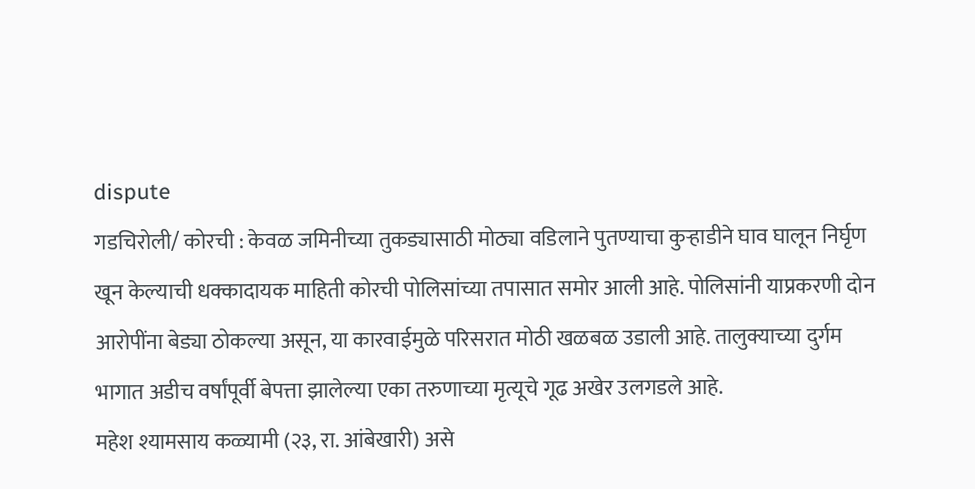dispute
गडचिरोली/ कोरची : केवळ जमिनीच्या तुकड्यासाठी मोठ्या वडिलाने पुतण्याचा कुऱ्हाडीने घाव घालून निर्घृण खून केल्याची धक्कादायक माहिती कोरची पोलिसांच्या तपासात समोर आली आहे. पोलिसांनी याप्रकरणी दोन आरोपींना बेड्या ठोकल्या असून, या कारवाईमुळे परिसरात मोठी खळबळ उडाली आहे. तालुक्याच्या दुर्गम भागात अडीच वर्षांपूर्वी बेपत्ता झालेल्या एका तरुणाच्या मृत्यूचे गूढ अखेर उलगडले आहे.
महेश श्यामसाय कळ्यामी (२३, रा. आंबेखारी) असे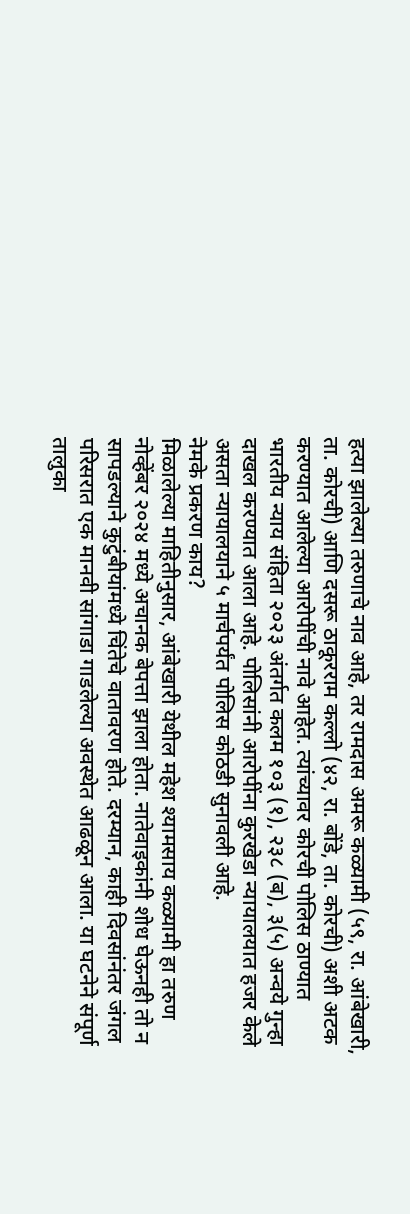हत्या झालेल्या तरुणाचे नाव आहे, तर रामदास अमरू कळ्यामी (५९, रा. आंबेखारी, ता. कोरची) आणि दसरू ठाकूरराम कल्लो (४२, रा. बोंडे, ता. कोरची) अशी अटक करण्यात आलेल्या आरोपींची नावे आहेत. त्यांच्यावर कोरची पोलिस ठाण्यात भारतीय न्याय संहिता २०२३ अंतर्गत कलम १०३ (१), २३८ (ब), ३(५) अन्वये गुन्हा दाखल करण्यात आला आहे. पोलिसांनी आरोपींना कुरखेडा न्यायालयात हजर केले असता न्यायालयाने ५ मार्चपर्यंत पोलिस कोठडी सुनावली आहे.
नेमके प्रकरण काय?
मिळालेल्या माहितीनुसार, आंबेखारी येथील महेश श्यामसाय कळ्यामी हा तरुण नोव्हेंबर २०२४ मध्ये अचानक बेपत्ता झाला होता. नातेवाइकांनी शोध घेऊनही तो न सापडल्याने कुटुंबीयांमध्ये चिंतेचे वातावरण होते. दरम्यान, काही दिवसांनंतर जंगल परिसरात एक मानवी सांगाडा गाडलेल्या अवस्थेत आढळून आला. या घटनेने संपूर्ण तालुका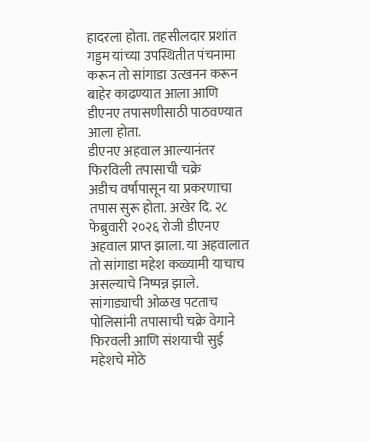हादरला होता. तहसीलदार प्रशांत गड्डम यांच्या उपस्थितीत पंचनामा करून तो सांगाडा उत्खनन करून बाहेर काढण्यात आला आणि डीएनए तपासणीसाठी पाठवण्यात आला होता.
डीएनए अहवाल आल्यानंतर फिरविली तपासाची चक्रे
अडीच वर्षांपासून या प्रकरणाचा तपास सुरू होता. अखेर दि. २८ फेब्रुवारी २०२६ रोजी डीएनए अहवाल प्राप्त झाला. या अहवालात तो सांगाडा महेश कळ्यामी याचाच असल्याचे निष्पन्न झाले. सांगाड्याची ओळख पटताच पोलिसांनी तपासाची चक्रे वेगाने फिरवली आणि संशयाची सुई महेशचे मोठे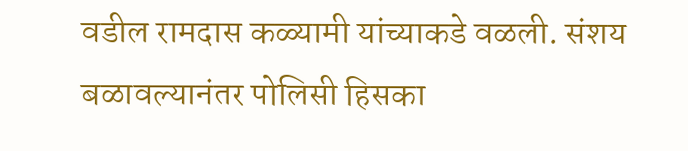वडील रामदास कळ्यामी यांच्याकडे वळली. संशय बळावल्यानंतर पोलिसी हिसका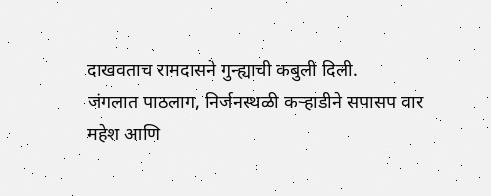दाखवताच रामदासने गुन्ह्याची कबुली दिली.
जंगलात पाठलाग, निर्जनस्थळी कऱ्हाडीने सपासप वार
महेश आणि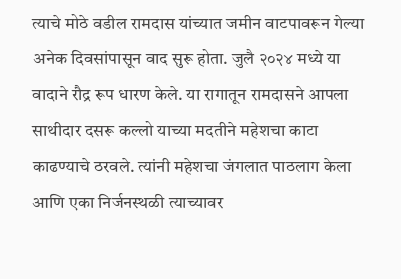त्याचे मोठे वडील रामदास यांच्यात जमीन वाटपावरून गेल्या अनेक दिवसांपासून वाद सुरू होता. जुलै २०२४ मध्ये या वादाने रौद्र रूप धारण केले. या रागातून रामदासने आपला साथीदार दसरू कल्लो याच्या मदतीने महेशचा काटा काढण्याचे ठरवले. त्यांनी महेशचा जंगलात पाठलाग केला आणि एका निर्जनस्थळी त्याच्यावर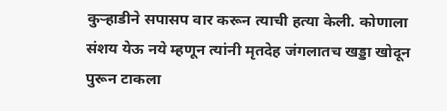कुऱ्हाडीने सपासप वार करून त्याची हत्या केली. कोणाला संशय येऊ नये म्हणून त्यांनी मृतदेह जंगलातच खड्डा खोदून पुरून टाकला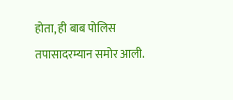होता, ही बाब पोलिस तपासादरम्यान समोर आली.